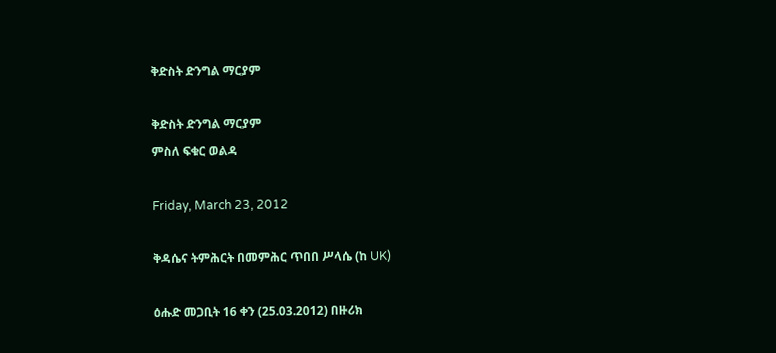ቅድስት ድንግል ማርያም

ቅድስት ድንግል ማርያም
ምስለ ፍቁር ወልዳ

Friday, March 23, 2012

ቅዳሴና ትምሕርት በመምሕር ጥበበ ሥላሴ (ከ UK)

ዕሑድ መጋቢት 16 ቀን (25.03.2012) በዙሪክ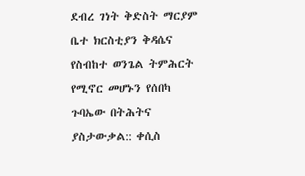ደብረ ገነት ቅድስት ማርያም ቤተ ክርስቲያን ቅዳሴና የስብከተ ወንጌል ትምሕርት የሚኖር መሆኑን የሰበካ ጉባኤው በትሕትና ያስታውቃል:: ቀሲስ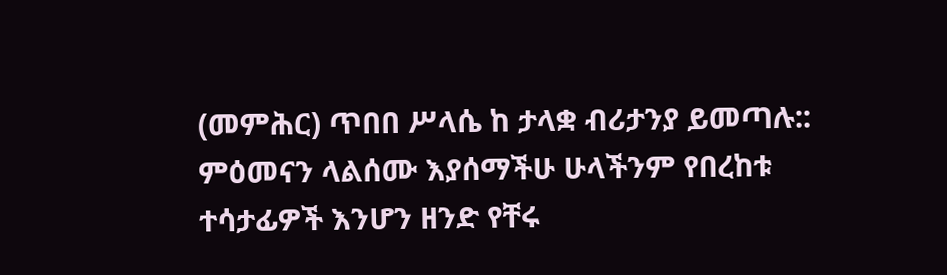(መምሕር) ጥበበ ሥላሴ ከ ታላቋ ብሪታንያ ይመጣሉ::
ምዕመናን ላልሰሙ እያሰማችሁ ሁላችንም የበረከቱ ተሳታፊዎች እንሆን ዘንድ የቸሩ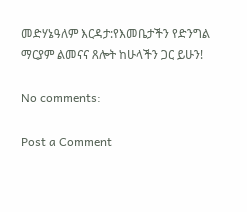መድሃኔዓለም እርዳታ:የእመቤታችን የድንግል ማርያም ልመናና ጸሎት ከሁላችን ጋር ይሁን!

No comments:

Post a Comment